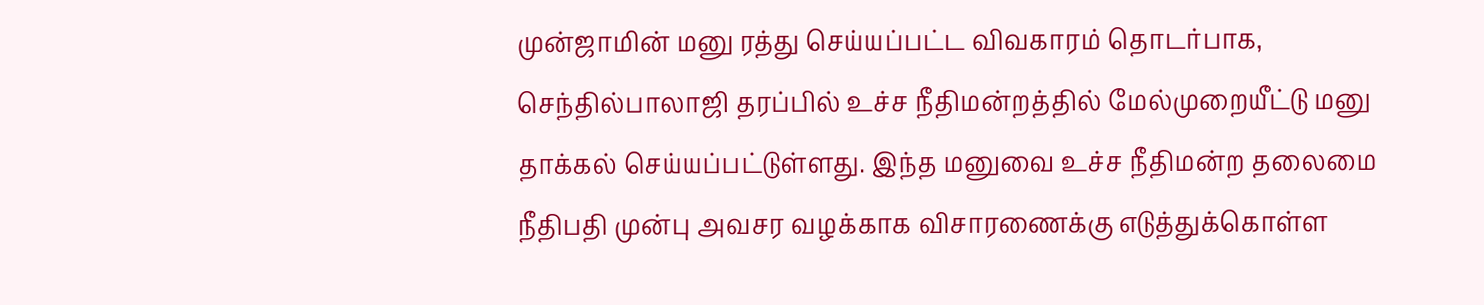முன்ஜாமின் மனு ரத்து செய்யப்பட்ட விவகாரம் தொடர்பாக, செந்தில்பாலாஜி தரப்பில் உச்ச நீதிமன்றத்தில் மேல்முறையீட்டு மனு தாக்கல் செய்யப்பட்டுள்ளது. இந்த மனுவை உச்ச நீதிமன்ற தலைமை நீதிபதி முன்பு அவசர வழக்காக விசாரணைக்கு எடுத்துக்கொள்ள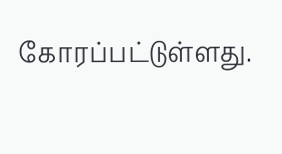கோரப்பட்டுள்ளது.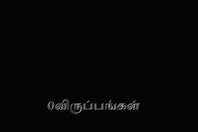0விருப்பங்கள்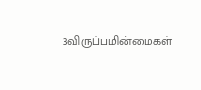3விருப்பமின்மைகள்